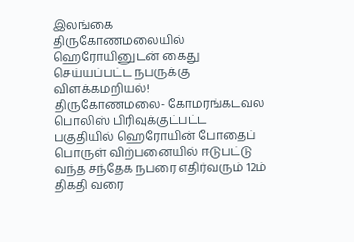இலங்கை
திருகோணமலையில் ஹெரோயினுடன் கைது செய்யப்பட்ட நபருக்கு விளக்கமறியல்!
திருகோணமலை- கோமரங்கடவல பொலிஸ் பிரிவுக்குட்பட்ட பகுதியில் ஹெரோயின் போதைப் பொருள் விற்பனையில் ஈடுபட்டு வந்த சந்தேக நபரை எதிர்வரும் 12ம் திகதி வரை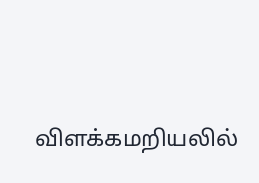விளக்கமறியலில்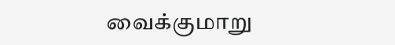வைக்குமாறு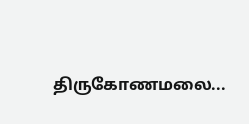திருகோணமலை...